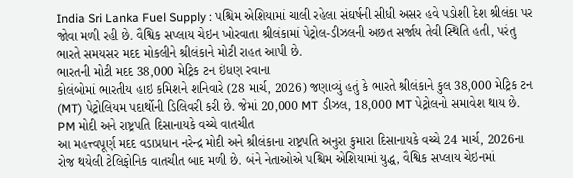India Sri Lanka Fuel Supply : પશ્ચિમ એશિયામાં ચાલી રહેલા સંઘર્ષની સીધી અસર હવે પડોશી દેશ શ્રીલંકા પર જોવા મળી રહી છે. વૈશ્વિક સપ્લાય ચેઇન ખોરવાતા શ્રીલંકામાં પેટ્રોલ-ડીઝલની અછત સર્જાય તેવી સ્થિતિ હતી, પરંતુ ભારતે સમયસર મદદ મોકલીને શ્રીલંકાને મોટી રાહત આપી છે.
ભારતની મોટી મદદ 38,000 મેટ્રિક ટન ઇંધણ રવાના
કોલંબોમાં ભારતીય હાઇ કમિશને શનિવારે (28 માર્ચ, 2026) જણાવ્યું હતું કે ભારતે શ્રીલંકાને કુલ 38,000 મેટ્રિક ટન (MT) પેટ્રોલિયમ પદાર્થોની ડિલિવરી કરી છે. જેમાં 20,000 MT ડીઝલ, 18,000 MT પેટ્રોલનો સમાવેશ થાય છે.
PM મોદી અને રાષ્ટ્રપતિ દિસાનાયકે વચ્ચે વાતચીત
આ મહત્ત્વપૂર્ણ મદદ વડાપ્રધાન નરેન્દ્ર મોદી અને શ્રીલંકાના રાષ્ટ્રપતિ અનુરા કુમારા દિસાનાયકે વચ્ચે 24 માર્ચ, 2026ના રોજ થયેલી ટેલિફોનિક વાતચીત બાદ મળી છે. બંને નેતાઓએ પશ્ચિમ એશિયામાં યુદ્ધ, વૈશ્વિક સપ્લાય ચેઇનમાં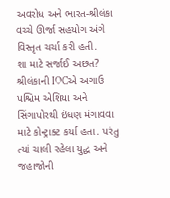અવરોધ અને ભારત-શ્રીલંકા વચ્ચે ઊર્જા સહયોગ અંગે વિસ્તૃત ચર્ચા કરી હતી.
શા માટે સર્જાઈ અછત?
શ્રીલંકાની IOCએ અગાઉ પશ્ચિમ એશિયા અને સિંગાપોરથી ઇંધણ મંગાવવા માટે કોન્ટ્રાક્ટ કર્યા હતા. પરંતુ ત્યાં ચાલી રહેલા યુદ્ધ અને જહાજોની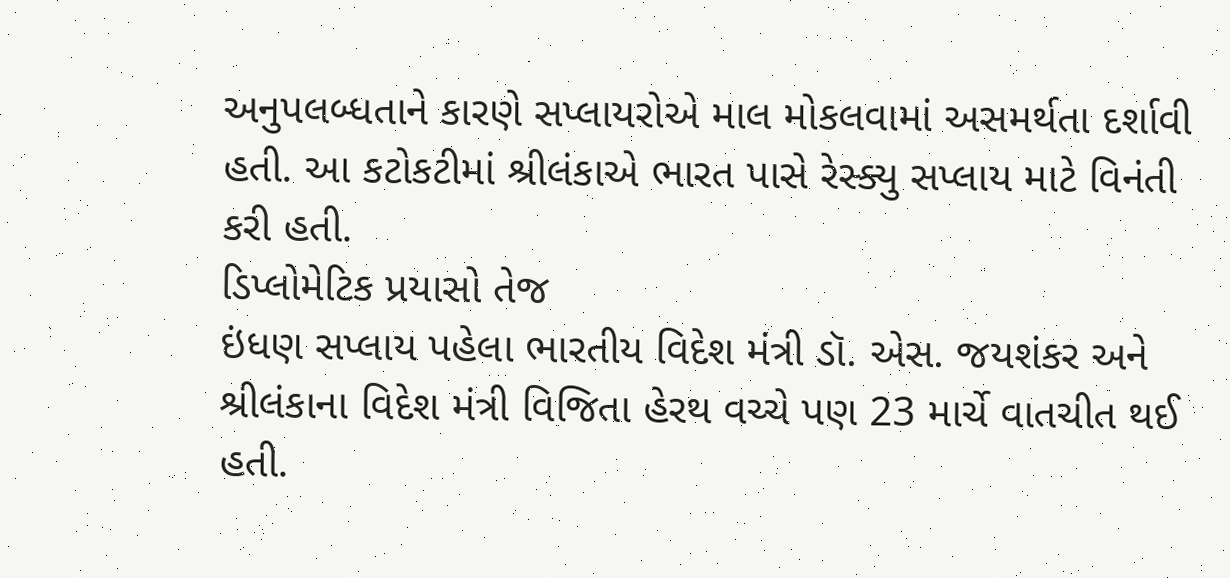અનુપલબ્ધતાને કારણે સપ્લાયરોએ માલ મોકલવામાં અસમર્થતા દર્શાવી હતી. આ કટોકટીમાં શ્રીલંકાએ ભારત પાસે રેસ્ક્યુ સપ્લાય માટે વિનંતી કરી હતી.
ડિપ્લોમેટિક પ્રયાસો તેજ
ઇંધણ સપ્લાય પહેલા ભારતીય વિદેશ મંત્રી ડૉ. એસ. જયશંકર અને શ્રીલંકાના વિદેશ મંત્રી વિજિતા હેરથ વચ્ચે પણ 23 માર્ચે વાતચીત થઈ હતી.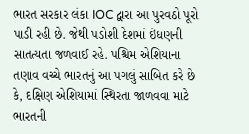ભારત સરકાર લંકા IOC દ્વારા આ પુરવઠો પૂરો પાડી રહી છે. જેથી પડોશી દેશમાં ઇંધણની સાતત્યતા જળવાઈ રહે. પશ્ચિમ એશિયાના તણાવ વચ્ચે ભારતનું આ પગલું સાબિત કરે છે કે, દક્ષિણ એશિયામાં સ્થિરતા જાળવવા માટે ભારતની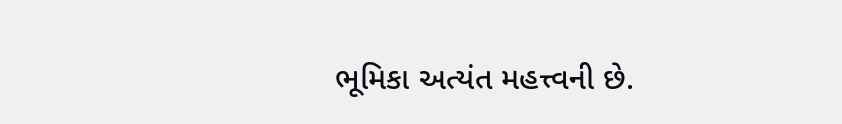ભૂમિકા અત્યંત મહત્ત્વની છે.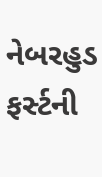નેબરહુડ ફર્સ્ટની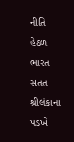નીતિ હેઠળ ભારત સતત શ્રીલંકાના પડખે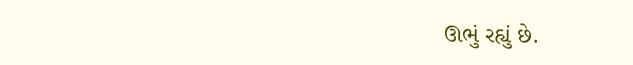ઊભું રહ્યું છે.